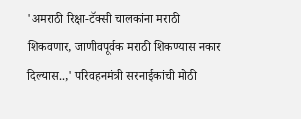'अमराठी रिक्षा-टॅक्सी चालकांना मराठी शिकवणार, जाणीवपूर्वक मराठी शिकण्यास नकार दिल्यास..,' परिवहनमंत्री सरनाईकांची मोठी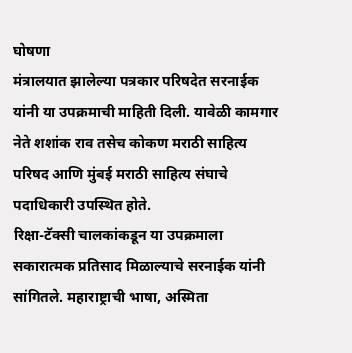घोषणा
मंत्रालयात झालेल्या पत्रकार परिषदेत सरनाईक यांनी या उपक्रमाची माहिती दिली. यावेळी कामगार नेते शशांक राव तसेच कोकण मराठी साहित्य परिषद आणि मुंबई मराठी साहित्य संघाचे पदाधिकारी उपस्थित होते.
रिक्षा-टॅक्सी चालकांकडून या उपक्रमाला सकारात्मक प्रतिसाद मिळाल्याचे सरनाईक यांनी सांगितले. महाराष्ट्राची भाषा, अस्मिता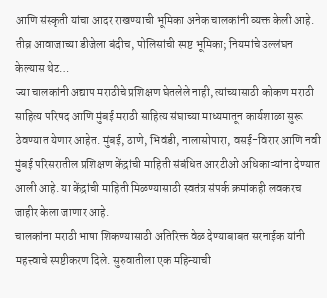आणि संस्कृती यांचा आदर राखण्याची भूमिका अनेक चालकांनी व्यक्त केली आहे.
तीव्र आवाजाच्या डीजेला बंदीच, पोलिसांची स्पष्ट भूमिका; नियमांचे उल्लंघन केल्यास थेट…
ज्या चालकांनी अद्याप मराठीचे प्रशिक्षण घेतलेले नाही, त्यांच्यासाठी कोकण मराठी साहित्य परिषद आणि मुंबई मराठी साहित्य संघाच्या माध्यमातून कार्यशाळा सुरू ठेवण्यात येणार आहेत. मुंबई, ठाणे, भिवंडी, नालासोपारा, वसई-विरार आणि नवी मुंबई परिसरातील प्रशिक्षण केंद्रांची माहिती संबंधित आरटीओ अधिकाऱ्यांना देण्यात आली आहे. या केंद्रांची माहिती मिळण्यासाठी स्वतंत्र संपर्क क्रमांकही लवकरच जाहीर केला जाणार आहे.
चालकांना मराठी भाषा शिकण्यासाठी अतिरिक्त वेळ देण्याबाबत सरनाईक यांनी महत्त्वाचे स्पष्टीकरण दिले. सुरुवातीला एक महिन्याची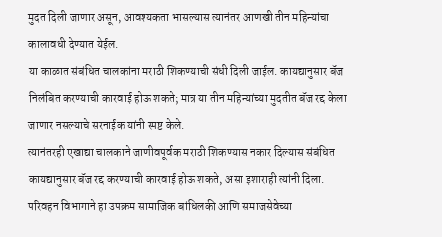मुदत दिली जाणार असून, आवश्यकता भासल्यास त्यानंतर आणखी तीन महिन्यांचा कालावधी देण्यात येईल.
या काळात संबंधित चालकांना मराठी शिकण्याची संधी दिली जाईल. कायद्यानुसार बॅज निलंबित करण्याची कारवाई होऊ शकते; मात्र या तीन महिन्यांच्या मुदतीत बॅज रद्द केला जाणार नसल्याचे सरनाईक यांनी स्पष्ट केले.
त्यानंतरही एखाद्या चालकाने जाणीवपूर्वक मराठी शिकण्यास नकार दिल्यास संबंधित कायद्यानुसार बॅज रद्द करण्याची कारवाई होऊ शकते, असा इशाराही त्यांनी दिला.
परिवहन विभागाने हा उपक्रम सामाजिक बांधिलकी आणि समाजसेवेच्या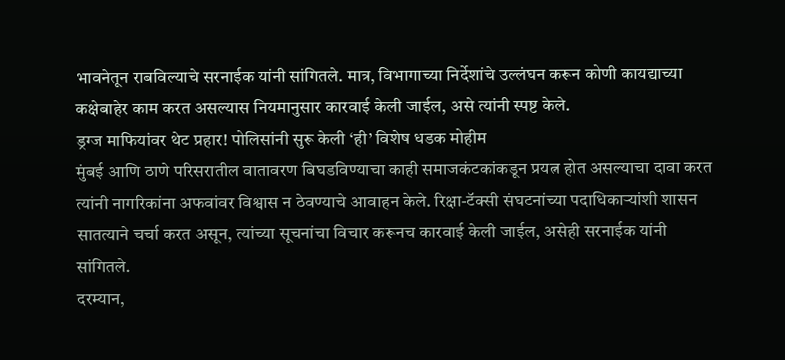भावनेतून राबविल्याचे सरनाईक यांनी सांगितले. मात्र, विभागाच्या निर्देशांचे उल्लंघन करून कोणी कायद्याच्या कक्षेबाहेर काम करत असल्यास नियमानुसार कारवाई केली जाईल, असे त्यांनी स्पष्ट केले.
ड्रग्ज माफियांवर थेट प्रहार! पोलिसांनी सुरू केली ‘ही’ विशेष धडक मोहीम
मुंबई आणि ठाणे परिसरातील वातावरण बिघडविण्याचा काही समाजकंटकांकडून प्रयत्न होत असल्याचा दावा करत त्यांनी नागरिकांना अफवांवर विश्वास न ठेवण्याचे आवाहन केले. रिक्षा-टॅक्सी संघटनांच्या पदाधिकाऱ्यांशी शासन सातत्याने चर्चा करत असून, त्यांच्या सूचनांचा विचार करूनच कारवाई केली जाईल, असेही सरनाईक यांनी सांगितले.
दरम्यान,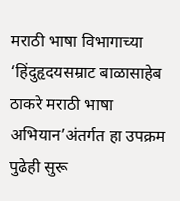मराठी भाषा विभागाच्या ‘हिंदुहृदयसम्राट बाळासाहेब ठाकरे मराठी भाषा अभियान’अंतर्गत हा उपक्रम पुढेही सुरू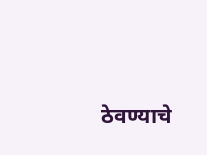ठेवण्याचे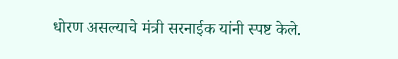धोरण असल्याचे मंत्री सरनाईक यांनी स्पष्ट केले.